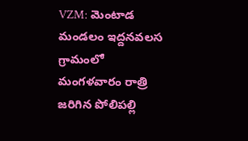VZM: మెంటాడ మండలం ఇద్దనవలస గ్రామంలో మంగళవారం రాత్రి జరిగిన పోలిపల్లి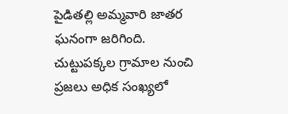పైడితల్లి అమ్మవారి జాతర ఘనంగా జరిగింది. చుట్టుపక్కల గ్రామాల నుంచి ప్రజలు అధిక సంఖ్యలో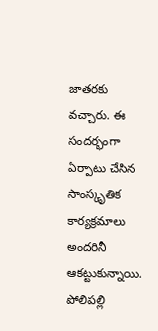జాతరకు వచ్చారు. ఈ సందర్భంగా ఏర్పాటు చేసిన సాంస్కృతిక కార్యక్రమాలు అందరినీ ఆకట్టుకున్నాయి. పోలిపల్లి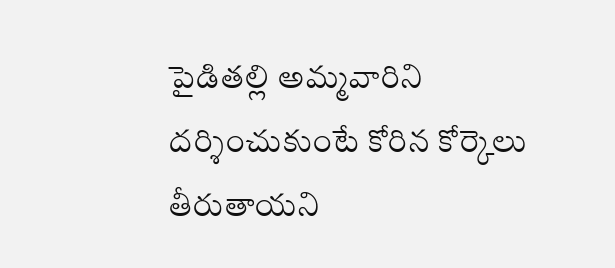పైడితల్లి అమ్మవారిని దర్శించుకుంటే కోరిన కోర్కెలు తీరుతాయని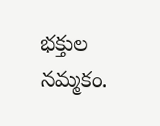భక్తుల నమ్మకం.